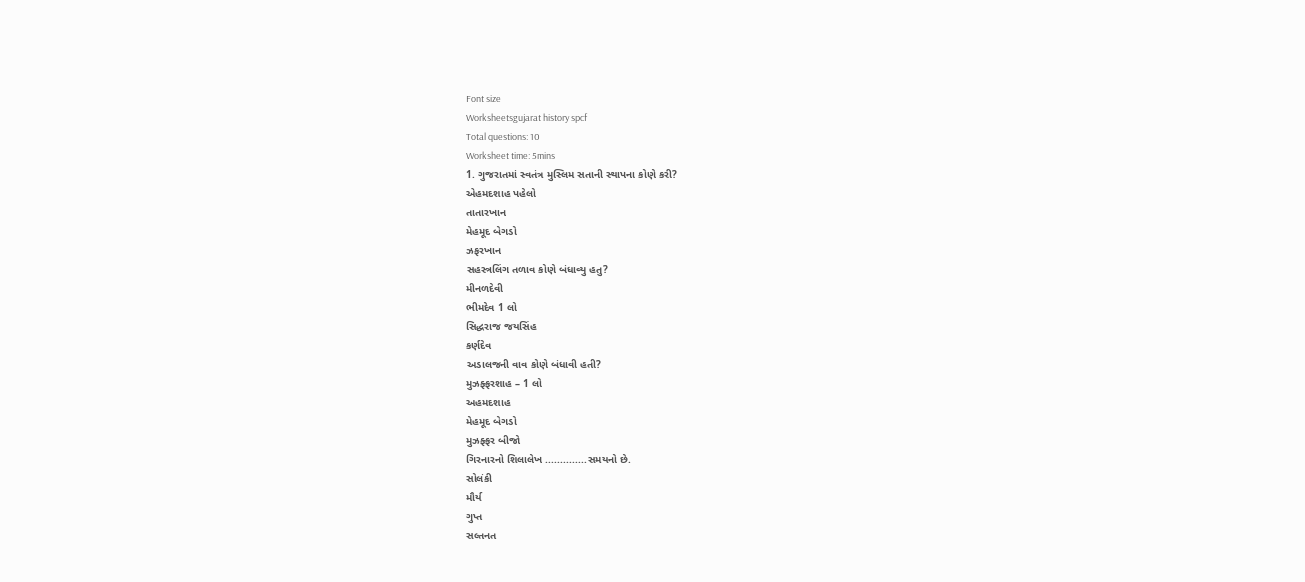Font size
Worksheetsgujarat history spcf
Total questions: 10
Worksheet time: 5mins
1. ગુજરાતમાં સ્વતંત્ર મુસ્લિમ સતાની સ્થાપના કોણે કરી?
એહમદશાહ પહેલો
તાતારખાન
મેહમૂદ બેગડો
ઝફરખાન
સહસ્ત્રલિંગ તળાવ કોણે બંધાવ્યુ હતુ?
મીનળદેવી
ભીમદેવ 1 લો
સિદ્ધરાજ જયસિંહ
કર્ણદેવ
અડાલજની વાવ કોણે બંધાવી હતી?
મુઝફ્ફરશાહ – 1 લો
અહમદશાહ
મેહમૂદ બેગડો
મુઝફ્ફર બીજો
ગિરનારનો શિલાલેખ ..............સમયનો છે.
સોલંકી
મૌર્ય
ગુપ્ત
સલ્તનત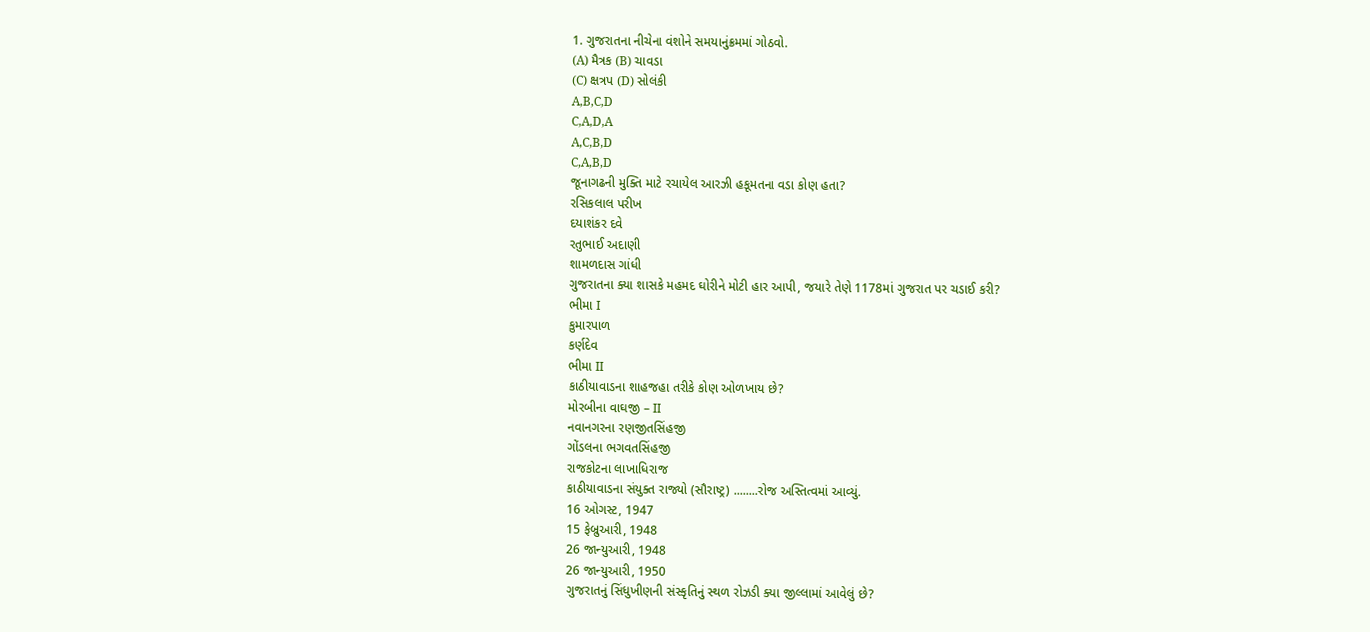1. ગુજરાતના નીચેના વંશોને સમયાનુંક્રમમાં ગોઠવો.
(A) મૈત્રક (B) ચાવડા
(C) ક્ષત્રપ (D) સોલંકી
A,B,C,D
C,A,D,A
A,C,B,D
C,A,B,D
જૂનાગઢની મુક્તિ માટે રચાયેલ આરઝી હકૂમતના વડા કોણ હતા?
રસિકલાલ પરીખ
દયાશંકર દવે
રતુભાઈ અદાણી
શામળદાસ ગાંધી
ગુજરાતના ક્યા શાસકે મહમદ ઘોરીને મોટી હાર આપી, જયારે તેણે 1178માં ગુજરાત પર ચડાઈ કરી?
ભીમા I
કુમારપાળ
કર્ણદેવ
ભીમા II
કાઠીયાવાડના શાહજહા તરીકે કોણ ઓળખાય છે?
મોરબીના વાઘજી – II
નવાનગરના રણજીતસિંહજી
ગોંડલના ભગવતસિંહજી
રાજકોટના લાખાધિરાજ
કાઠીયાવાડના સંયુક્ત રાજ્યો (સૌરાષ્ટ્ર) ........રોજ અસ્તિત્વમાં આવ્યું.
16 ઓગસ્ટ, 1947
15 ફેબ્રુઆરી, 1948
26 જાન્યુઆરી, 1948
26 જાન્યુઆરી, 1950
ગુજરાતનું સિંધુખીણની સંસ્કૃતિનું સ્થળ રોઝડી ક્યા જીલ્લામાં આવેલું છે?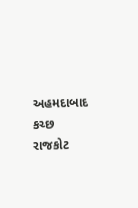અહમદાબાદ
કચ્છ
રાજકોટ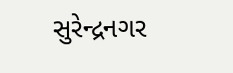સુરેન્દ્રનગર